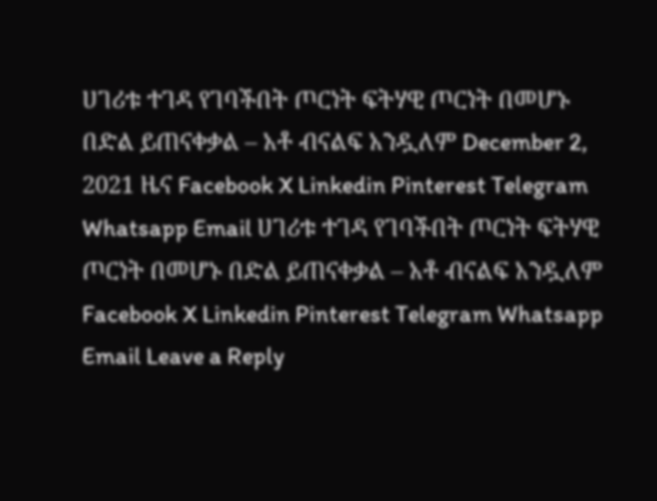ሀገሪቱ ተገዳ የገባችበት ጦርነት ፍትሃዊ ጦርነት በመሆኑ በድል ይጠናቀቃል – አቶ ብናልፍ አንዷለም December 2, 2021 ዜና Facebook X Linkedin Pinterest Telegram Whatsapp Email ሀገሪቱ ተገዳ የገባችበት ጦርነት ፍትሃዊ ጦርነት በመሆኑ በድል ይጠናቀቃል – አቶ ብናልፍ አንዷለም Facebook X Linkedin Pinterest Telegram Whatsapp Email Leave a Reply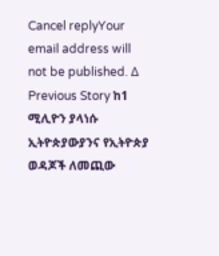Cancel replyYour email address will not be published. Δ Previous Story ከ1 ሚሊዮን ያላነሱ ኢትዮጵያውያንና የኢትዮጵያ ወዳጆች ለመጪው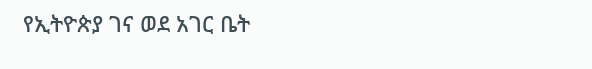የኢትዮጵያ ገና ወደ አገር ቤት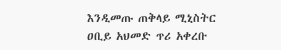እንዲመጡ ጠቅላይ ሚኒስትር ዐቢይ አህመድ ጥሪ አቀረቡ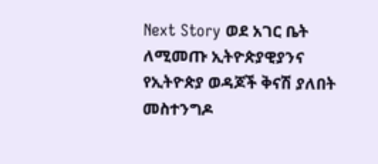Next Story ወደ አገር ቤት ለሚመጡ ኢትዮጵያዊያንና የኢትዮጵያ ወዳጆች ቅናሽ ያለበት መስተንግዶ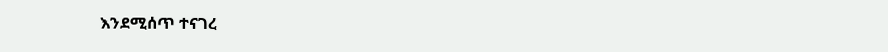እንደሚሰጥ ተናገረ